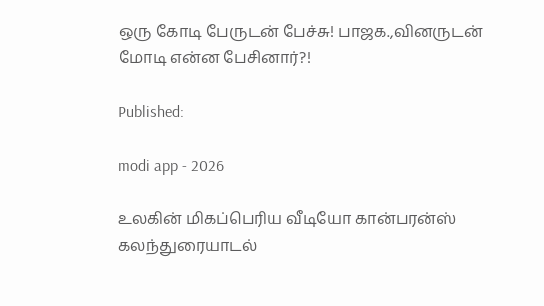ஒரு கோடி பேருடன் பேச்சு! பாஜக.,வினருடன் மோடி என்ன பேசினார்?!

Published:

modi app - 2026

உலகின் மிகப்பெரிய வீடியோ கான்பரன்ஸ் கலந்துரையாடல்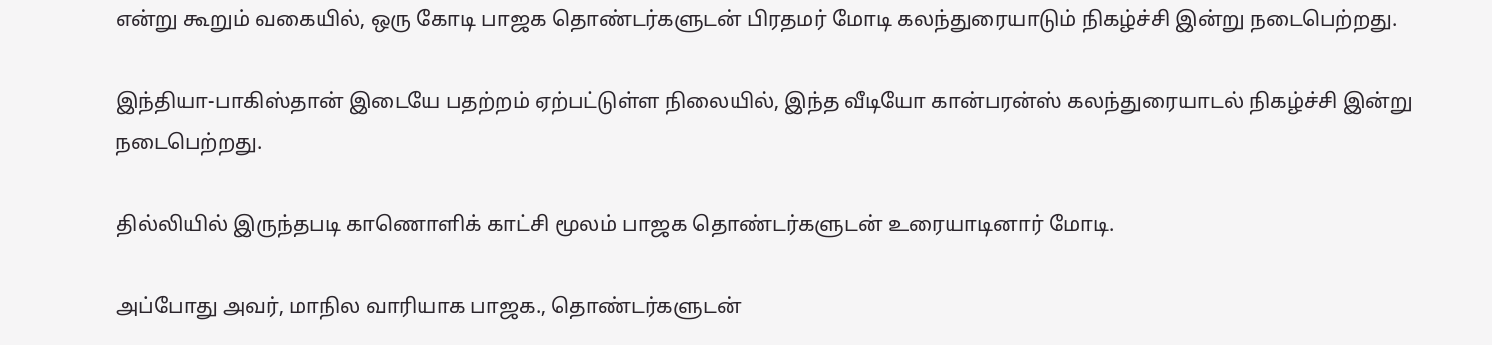என்று கூறும் வகையில், ஒரு கோடி பாஜக தொண்டர்களுடன் பிரதமர் மோடி கலந்துரையாடும் நிகழ்ச்சி இன்று நடைபெற்றது.

இந்தியா-பாகிஸ்தான் இடையே பதற்றம் ஏற்பட்டுள்ள நிலையில், இந்த வீடியோ கான்பரன்ஸ் கலந்துரையாடல் நிகழ்ச்சி இன்று நடைபெற்றது.

தில்லியில் இருந்தபடி காணொளிக் காட்சி மூலம் பாஜக தொண்டர்களுடன் உரையாடினார் மோடி.

அப்போது அவர், மாநில வாரியாக பாஜக., தொண்டர்களுடன்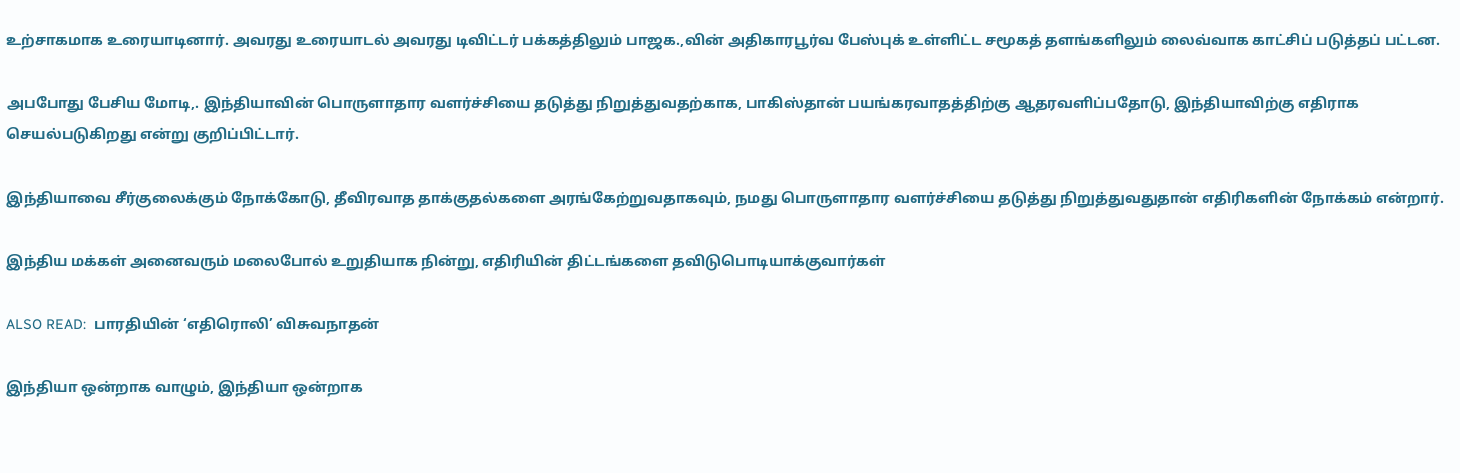உற்சாகமாக உரையாடினார். அவரது உரையாடல் அவரது டிவிட்டர் பக்கத்திலும் பாஜக.,வின் அதிகாரபூர்வ பேஸ்புக் உள்ளிட்ட சமூகத் தளங்களிலும் லைவ்வாக காட்சிப் படுத்தப் பட்டன.

அபபோது பேசிய மோடி,. இந்தியாவின் பொருளாதார வளர்ச்சியை தடுத்து நிறுத்துவதற்காக, பாகிஸ்தான் பயங்கரவாதத்திற்கு ஆதரவளிப்பதோடு, இந்தியாவிற்கு எதிராக செயல்படுகிறது என்று குறிப்பிட்டார்.

இந்தியாவை சீர்குலைக்கும் நோக்கோடு, தீவிரவாத தாக்குதல்களை அரங்கேற்றுவதாகவும், நமது பொருளாதார வளர்ச்சியை தடுத்து நிறுத்துவதுதான் எதிரிகளின் நோக்கம் என்றார்.

இந்திய மக்கள் அனைவரும் மலைபோல் உறுதியாக நின்று, எதிரியின் திட்டங்களை தவிடுபொடியாக்குவார்கள்

ALSO READ:  பாரதியின் ‘எதிரொலி’ விசுவநாதன்

இந்தியா ஒன்றாக வாழும், இந்தியா ஒன்றாக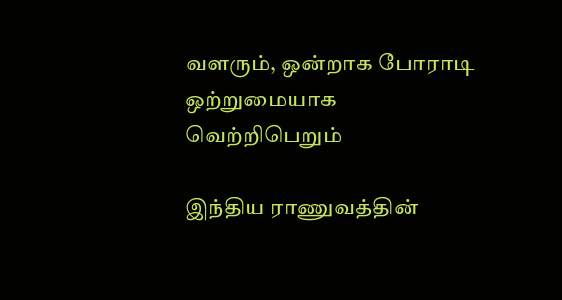வளரும், ஒன்றாக போராடி ஒற்றுமையாக வெற்றிபெறும்

இந்திய ராணுவத்தின்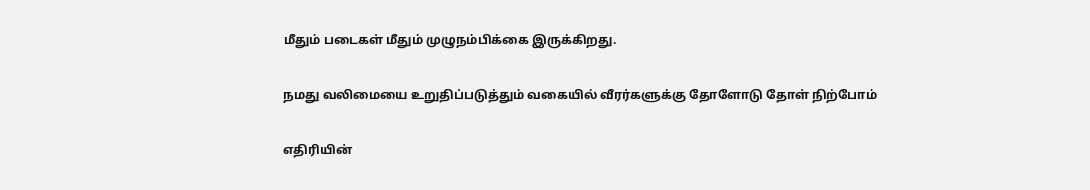மீதும் படைகள் மீதும் முழுநம்பிக்கை இருக்கிறது.

நமது வலிமையை உறுதிப்படுத்தும் வகையில் வீரர்களுக்கு தோளோடு தோள் நிற்போம்

எதிரியின்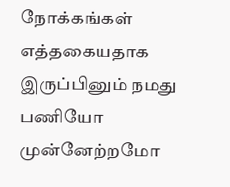நோக்கங்கள் எத்தகையதாக இருப்பினும் நமது பணியோ முன்னேற்றமோ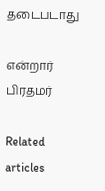தடைபடாது

என்றார் பிரதமர்

Related articles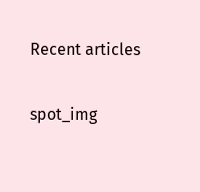Recent articles

spot_img